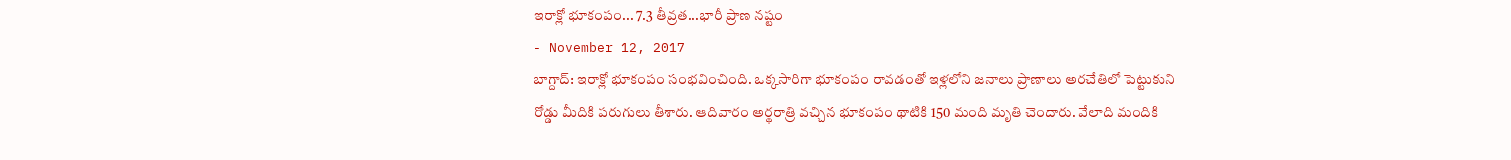ఇరాక్లో భూకంపం... 7.3 తీవ్రత...భారీ ప్రాణ నష్టం
- November 12, 2017
బాగ్దాద్: ఇరాక్లో భూకంపం సంభవించింది. ఒక్కసారిగా భూకంపం రావడంతో ఇళ్లలోని జనాలు ప్రాణాలు అరచేతిలో పెట్టుకుని రోడ్డు మీదికి పరుగులు తీశారు. ఆదివారం అర్థరాత్రి వచ్చిన భూకంపం థాటికి 150 మంది మృతి చెందారు. వేలాది మందికి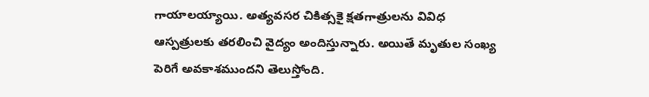గాయాలయ్యాయి. అత్యవసర చికిత్సకై క్షతగాత్రులను వివిధ ఆస్పత్రులకు తరలించి వైద్యం అందిస్తున్నారు. అయితే మృతుల సంఖ్య పెరిగే అవకాశముందని తెలుస్తోంది.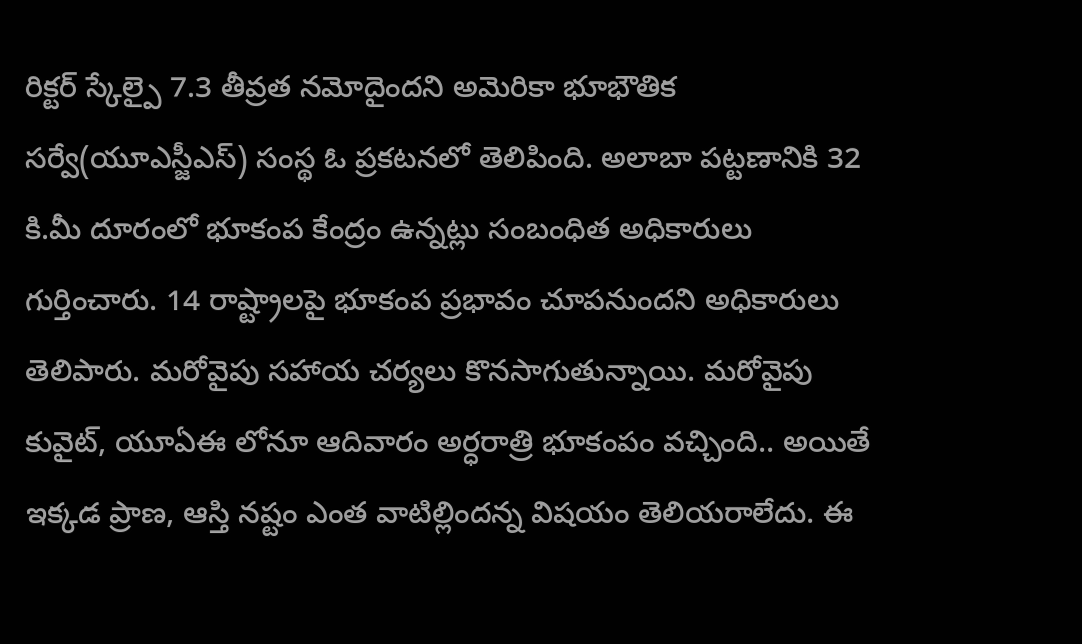రిక్టర్ స్కేల్పై 7.3 తీవ్రత నమోదైందని అమెరికా భూభౌతిక సర్వే(యూఎస్జీఎస్) సంస్థ ఓ ప్రకటనలో తెలిపింది. అలాబా పట్టణానికి 32 కి.మీ దూరంలో భూకంప కేంద్రం ఉన్నట్లు సంబంధిత అధికారులు గుర్తించారు. 14 రాష్ట్రాలపై భూకంప ప్రభావం చూపనుందని అధికారులు తెలిపారు. మరోవైపు సహాయ చర్యలు కొనసాగుతున్నాయి. మరోవైపు కువైట్, యూఏఈ లోనూ ఆదివారం అర్ధరాత్రి భూకంపం వచ్చింది.. అయితే ఇక్కడ ప్రాణ, ఆస్తి నష్టం ఎంత వాటిల్లిందన్న విషయం తెలియరాలేదు. ఈ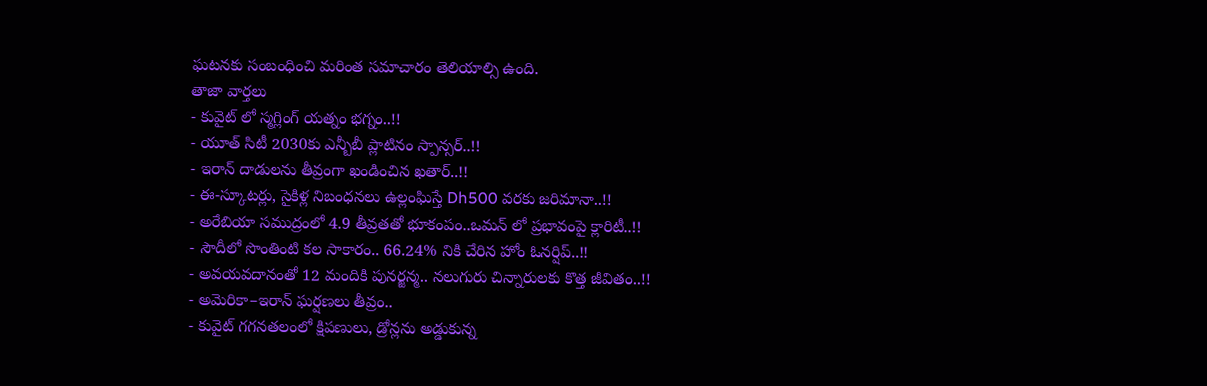ఘటనకు సంబంధించి మరింత సమాచారం తెలియాల్సి ఉంది.
తాజా వార్తలు
- కువైట్ లో స్మగ్లింగ్ యత్నం భగ్నం..!!
- యూత్ సిటీ 2030కు ఎన్బీబీ ప్లాటినం స్పాన్సర్..!!
- ఇరాన్ దాడులను తీవ్రంగా ఖండించిన ఖతార్..!!
- ఈ-స్కూటర్లు, సైకిళ్ల నిబంధనలు ఉల్లంఘిస్తే Dh500 వరకు జరిమానా..!!
- అరేబియా సముద్రంలో 4.9 తీవ్రతతో భూకంపం..ఒమన్ లో ప్రభావంపై క్లారిటీ..!!
- సౌదీలో సొంతింటి కల సాకారం.. 66.24% నికి చేరిన హోం ఓనర్షిప్..!!
- అవయవదానంతో 12 మందికి పునర్జన్మ.. నలుగురు చిన్నారులకు కొత్త జీవితం..!!
- అమెరికా–ఇరాన్ ఘర్షణలు తీవ్రం..
- కువైట్ గగనతలంలో క్షిపణులు, డ్రోన్లను అడ్డుకున్న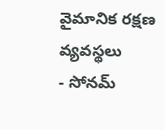వైమానిక రక్షణ వ్యవస్థలు
- సోనమ్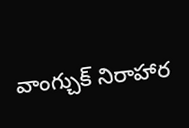వాంగ్చుక్ నిరాహార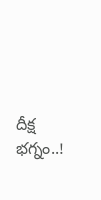దీక్ష భగ్నం..!